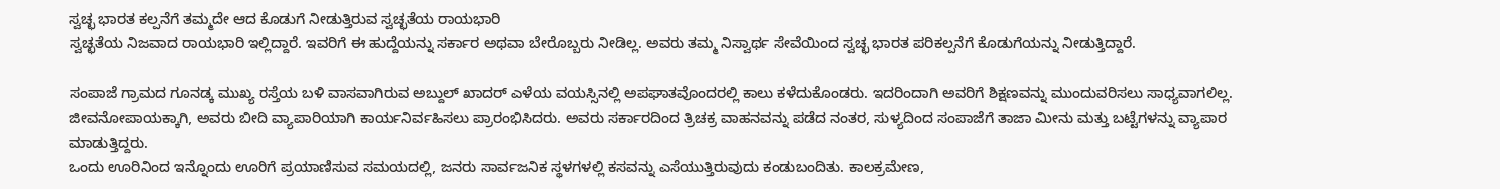ಸ್ವಚ್ಛ ಭಾರತ ಕಲ್ಪನೆಗೆ ತಮ್ಮದೇ ಆದ ಕೊಡುಗೆ ನೀಡುತ್ತಿರುವ ಸ್ವಚ್ಛತೆಯ ರಾಯಭಾರಿ
ಸ್ವಚ್ಛತೆಯ ನಿಜವಾದ ರಾಯಭಾರಿ ಇಲ್ಲಿದ್ದಾರೆ. ಇವರಿಗೆ ಈ ಹುದ್ದೆಯನ್ನು ಸರ್ಕಾರ ಅಥವಾ ಬೇರೊಬ್ಬರು ನೀಡಿಲ್ಲ. ಅವರು ತಮ್ಮ ನಿಸ್ವಾರ್ಥ ಸೇವೆಯಿಂದ ಸ್ವಚ್ಛ ಭಾರತ ಪರಿಕಲ್ಪನೆಗೆ ಕೊಡುಗೆಯನ್ನು ನೀಡುತ್ತಿದ್ದಾರೆ.

ಸಂಪಾಜೆ ಗ್ರಾಮದ ಗೂನಡ್ಕ ಮುಖ್ಯ ರಸ್ತೆಯ ಬಳಿ ವಾಸವಾಗಿರುವ ಅಬ್ದುಲ್ ಖಾದರ್ ಎಳೆಯ ವಯಸ್ಸಿನಲ್ಲಿ ಅಪಘಾತವೊಂದರಲ್ಲಿ ಕಾಲು ಕಳೆದುಕೊಂಡರು. ಇದರಿಂದಾಗಿ ಅವರಿಗೆ ಶಿಕ್ಷಣವನ್ನು ಮುಂದುವರಿಸಲು ಸಾಧ್ಯವಾಗಲಿಲ್ಲ. ಜೀವನೋಪಾಯಕ್ಕಾಗಿ, ಅವರು ಬೀದಿ ವ್ಯಾಪಾರಿಯಾಗಿ ಕಾರ್ಯನಿರ್ವಹಿಸಲು ಪ್ರಾರಂಭಿಸಿದರು. ಅವರು ಸರ್ಕಾರದಿಂದ ತ್ರಿಚಕ್ರ ವಾಹನವನ್ನು ಪಡೆದ ನಂತರ, ಸುಳ್ಯದಿಂದ ಸಂಪಾಜೆಗೆ ತಾಜಾ ಮೀನು ಮತ್ತು ಬಟ್ಟೆಗಳನ್ನು ವ್ಯಾಪಾರ ಮಾಡುತ್ತಿದ್ದರು.
ಒಂದು ಊರಿನಿಂದ ಇನ್ನೊಂದು ಊರಿಗೆ ಪ್ರಯಾಣಿಸುವ ಸಮಯದಲ್ಲಿ, ಜನರು ಸಾರ್ವಜನಿಕ ಸ್ಥಳಗಳಲ್ಲಿ ಕಸವನ್ನು ಎಸೆಯುತ್ತಿರುವುದು ಕಂಡುಬಂದಿತು. ಕಾಲಕ್ರಮೇಣ,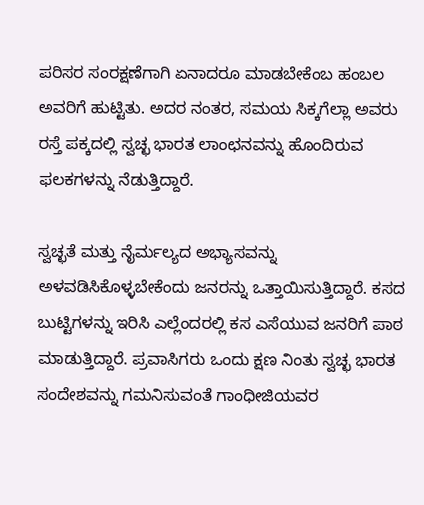ಪರಿಸರ ಸಂರಕ್ಷಣೆಗಾಗಿ ಏನಾದರೂ ಮಾಡಬೇಕೆಂಬ ಹಂಬಲ ಅವರಿಗೆ ಹುಟ್ಟಿತು. ಅದರ ನಂತರ, ಸಮಯ ಸಿಕ್ಕಗೆಲ್ಲಾ ಅವರು ರಸ್ತೆ ಪಕ್ಕದಲ್ಲಿ ಸ್ವಚ್ಛ ಭಾರತ ಲಾಂಛನವನ್ನು ಹೊಂದಿರುವ ಫಲಕಗಳನ್ನು ನೆಡುತ್ತಿದ್ದಾರೆ.

ಸ್ವಚ್ಛತೆ ಮತ್ತು ನೈರ್ಮಲ್ಯದ ಅಭ್ಯಾಸವನ್ನು ಅಳವಡಿಸಿಕೊಳ್ಳಬೇಕೆಂದು ಜನರನ್ನು ಒತ್ತಾಯಿಸುತ್ತಿದ್ದಾರೆ. ಕಸದ ಬುಟ್ಟಿಗಳನ್ನು ಇರಿಸಿ ಎಲ್ಲೆಂದರಲ್ಲಿ ಕಸ ಎಸೆಯುವ ಜನರಿಗೆ ಪಾಠ ಮಾಡುತ್ತಿದ್ದಾರೆ. ಪ್ರವಾಸಿಗರು ಒಂದು ಕ್ಷಣ ನಿಂತು ಸ್ವಚ್ಛ ಭಾರತ ಸಂದೇಶವನ್ನು ಗಮನಿಸುವಂತೆ ಗಾಂಧೀಜಿಯವರ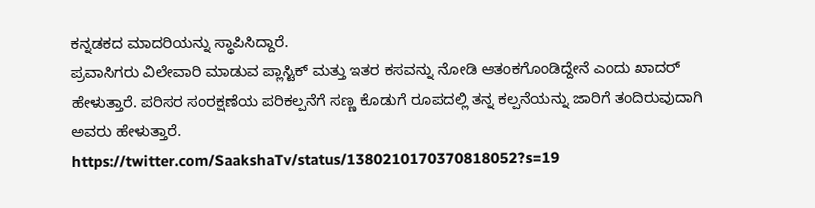ಕನ್ನಡಕದ ಮಾದರಿಯನ್ನು ಸ್ಥಾಪಿಸಿದ್ದಾರೆ.
ಪ್ರವಾಸಿಗರು ವಿಲೇವಾರಿ ಮಾಡುವ ಪ್ಲಾಸ್ಟಿಕ್ ಮತ್ತು ಇತರ ಕಸವನ್ನು ನೋಡಿ ಆತಂಕಗೊಂಡಿದ್ದೇನೆ ಎಂದು ಖಾದರ್ ಹೇಳುತ್ತಾರೆ. ಪರಿಸರ ಸಂರಕ್ಷಣೆಯ ಪರಿಕಲ್ಪನೆಗೆ ಸಣ್ಣ ಕೊಡುಗೆ ರೂಪದಲ್ಲಿ ತನ್ನ ಕಲ್ಪನೆಯನ್ನು ಜಾರಿಗೆ ತಂದಿರುವುದಾಗಿ ಅವರು ಹೇಳುತ್ತಾರೆ.
https://twitter.com/SaakshaTv/status/1380210170370818052?s=19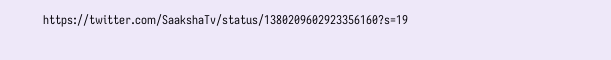https://twitter.com/SaakshaTv/status/1380209602923356160?s=19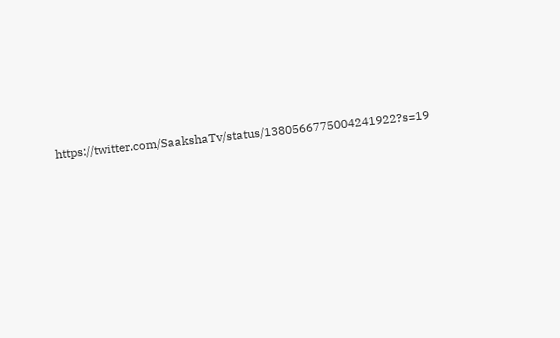https://twitter.com/SaakshaTv/status/1380566775004241922?s=19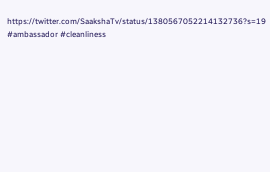https://twitter.com/SaakshaTv/status/1380567052214132736?s=19
#ambassador #cleanliness